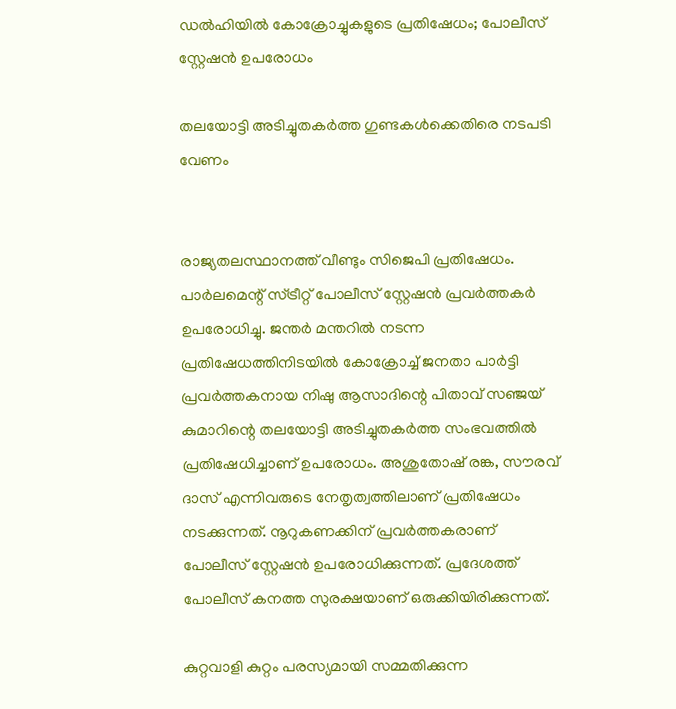ഡൽഹിയിൽ കോക്രോച്ചുകളുടെ പ്രതിഷേധം; പോലീസ് സ്റ്റേഷൻ ഉപരോധം

തലയോട്ടി അടിച്ചുതകർത്ത ഗുണ്ടകൾക്കെതിരെ നടപടി വേണം


രാജ്യതലസ്ഥാനത്ത് വീണ്ടും സിജെപി പ്രതിഷേധം. പാർലമെന്റ് സ്ട്രീറ്റ് പോലീസ് സ്റ്റേഷൻ പ്രവർത്തകർ ഉപരോധിച്ചു. ജന്തർ മന്തറിൽ നടന്ന പ്രതിഷേധത്തിനിടയിൽ കോക്രോച്ച് ജനതാ പാർട്ടി പ്രവർത്തകനായ നിഷു ആസാദിന്റെ പിതാവ് സഞ്ജയ് കുമാറിന്റെ തലയോട്ടി അടിച്ചുതകർത്ത സംഭവത്തിൽ പ്രതിഷേധിച്ചാണ് ഉപരോധം. അശുതോഷ് രങ്ക, സൗരവ് ദാസ് എന്നിവരുടെ നേതൃത്വത്തിലാണ് പ്രതിഷേധം നടക്കുന്നത്. നൂറുകണക്കിന് പ്രവർത്തകരാണ് പോലീസ് സ്റ്റേഷൻ ഉപരോധിക്കുന്നത്. പ്രദേശത്ത് പോലീസ് കനത്ത സുരക്ഷയാണ് ഒരുക്കിയിരിക്കുന്നത്.

കുറ്റവാളി കുറ്റം പരസ്യമായി സമ്മതിക്കുന്ന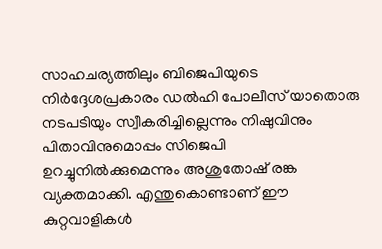സാഹചര്യത്തിലും ബിജെപിയുടെ നിർദ്ദേശപ്രകാരം ഡൽഹി പോലീസ് യാതൊരു നടപടിയും സ്വീകരിച്ചില്ലെന്നും നിഷുവിനും പിതാവിനുമൊപ്പം സിജെപി ഉറച്ചുനിൽക്കുമെന്നും അശുതോഷ് രങ്ക വ്യക്തമാക്കി. എന്തുകൊണ്ടാണ് ഈ കുറ്റവാളികൾ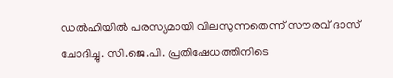ഡൽഹിയിൽ പരസ്യമായി വിലസുന്നതെന്ന് സൗരവ് ദാസ് ചോദിച്ചു. സി.ജെ.പി. പ്രതിഷേധത്തിനിടെ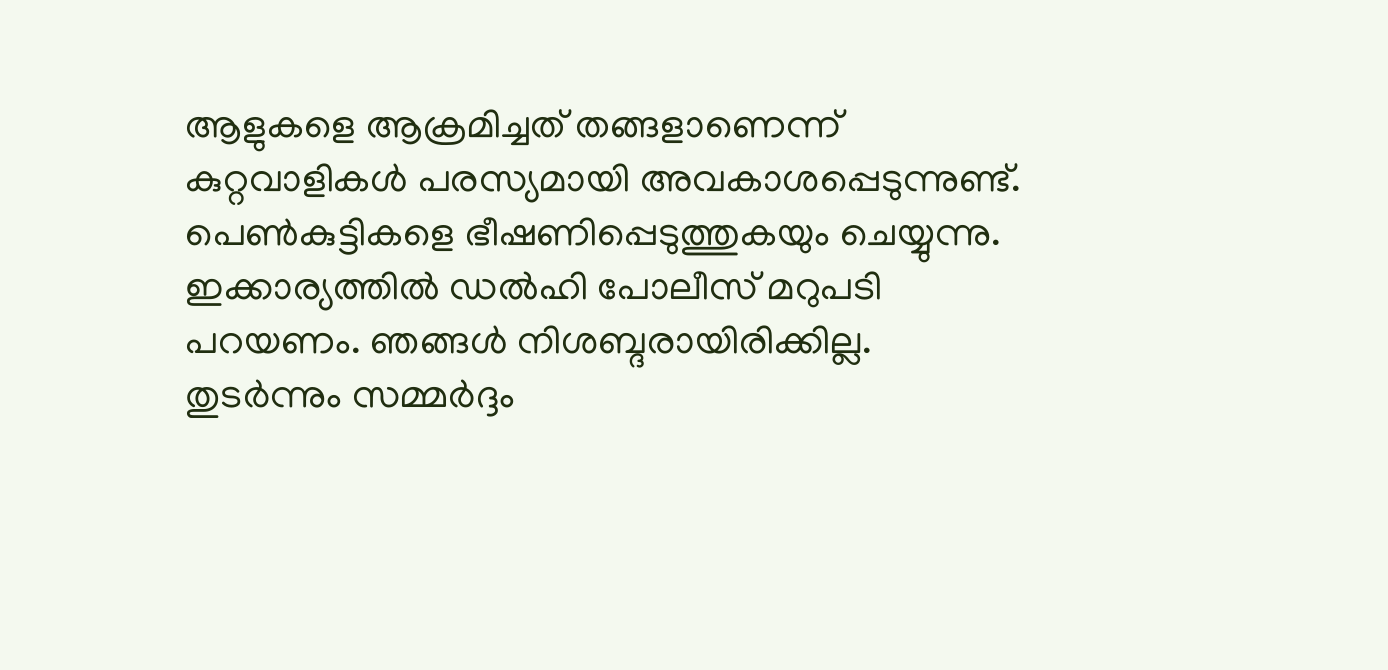ആളുകളെ ആക്രമിച്ചത് തങ്ങളാണെന്ന് കുറ്റവാളികൾ പരസ്യമായി അവകാശപ്പെടുന്നുണ്ട്. പെൺകുട്ടികളെ ഭീഷണിപ്പെടുത്തുകയും ചെയ്യുന്നു. ഇക്കാര്യത്തിൽ ഡൽഹി പോലീസ് മറുപടി പറയണം. ഞങ്ങൾ നിശബ്ദരായിരിക്കില്ല. തുടർന്നും സമ്മർദ്ദം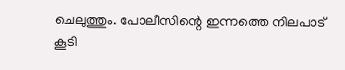ചെലുത്തും. പോലീസിന്റെ ഇന്നത്തെ നിലപാട് കൂടി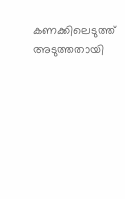കണക്കിലെടുത്ത് അടുത്തതായി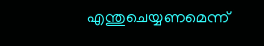എന്തുചെയ്യണമെന്ന്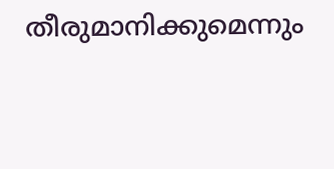തീരുമാനിക്കുമെന്നും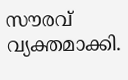സൗരവ് വ്യക്തമാക്കി.